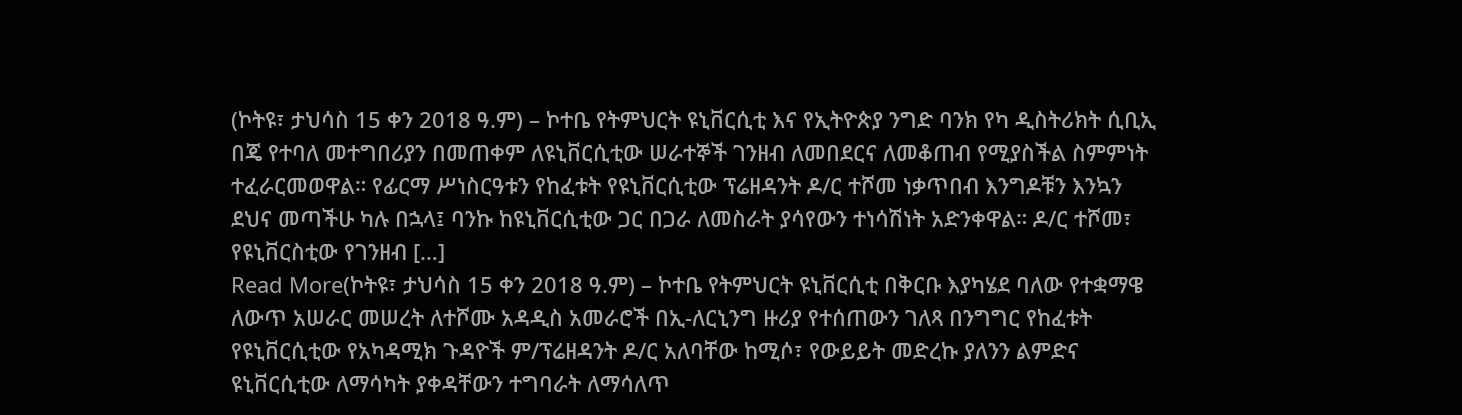(ኮትዩ፣ ታህሳስ 15 ቀን 2018 ዓ.ም) – ኮተቤ የትምህርት ዩኒቨርሲቲ እና የኢትዮጵያ ንግድ ባንክ የካ ዲስትሪክት ሲቢኢ በጄ የተባለ መተግበሪያን በመጠቀም ለዩኒቨርሲቲው ሠራተኞች ገንዘብ ለመበደርና ለመቆጠብ የሚያስችል ስምምነት ተፈራርመወዋል። የፊርማ ሥነስርዓቱን የከፈቱት የዩኒቨርሲቲው ፕሬዘዳንት ዶ/ር ተሾመ ነቃጥበብ እንግዶቹን እንኳን ደህና መጣችሁ ካሉ በኋላ፤ ባንኩ ከዩኒቨርሲቲው ጋር በጋራ ለመስራት ያሳየውን ተነሳሽነት አድንቀዋል። ዶ/ር ተሾመ፣ የዩኒቨርስቲው የገንዘብ […]
Read More(ኮትዩ፣ ታህሳስ 15 ቀን 2018 ዓ.ም) – ኮተቤ የትምህርት ዩኒቨርሲቲ በቅርቡ እያካሄደ ባለው የተቋማዌ ለውጥ አሠራር መሠረት ለተሾሙ አዳዲስ አመራሮች በኢ-ለርኒንግ ዙሪያ የተሰጠውን ገለጻ በንግግር የከፈቱት የዩኒቨርሲቲው የአካዳሚክ ጉዳዮች ም/ፕሬዘዳንት ዶ/ር አለባቸው ከሚሶ፣ የውይይት መድረኩ ያለንን ልምድና ዩኒቨርሲቲው ለማሳካት ያቀዳቸውን ተግባራት ለማሳለጥ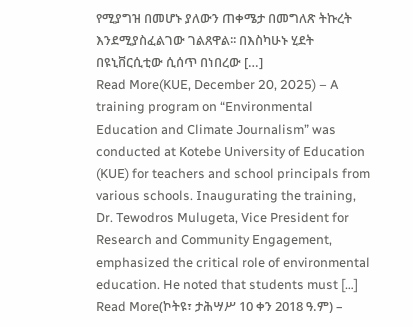የሚያግዝ በመሆኑ ያለውን ጠቀሜታ በመግለጽ ትኩረት እንደሚያስፈልገው ገልጸዋል፡፡ በእስካሁኑ ሂደት በዩኒቨርሲቲው ሲሰጥ በነበረው […]
Read More(KUE, December 20, 2025) – A training program on “Environmental Education and Climate Journalism” was conducted at Kotebe University of Education (KUE) for teachers and school principals from various schools. Inaugurating the training, Dr. Tewodros Mulugeta, Vice President for Research and Community Engagement, emphasized the critical role of environmental education. He noted that students must […]
Read More(ኮትዩ፣ ታሕሣሥ 10 ቀን 2018 ዓ.ም) –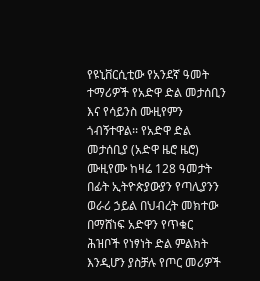የዩኒቨርሲቲው የአንደኛ ዓመት ተማሪዎች የአድዋ ድል መታሰቢን እና የሳይንስ ሙዚየምን ጎብኝተዋል፡፡ የአድዋ ድል መታሰቢያ (አድዋ ዜሮ ዜሮ) ሙዚየሙ ከዛሬ 128 ዓመታት በፊት ኢትዮጵያውያን የጣሊያንን ወራሪ ኃይል በህብረት መክተው በማሸነፍ አድዋን የጥቁር ሕዝቦች የነፃነት ድል ምልክት እንዲሆን ያስቻሉ የጦር መሪዎች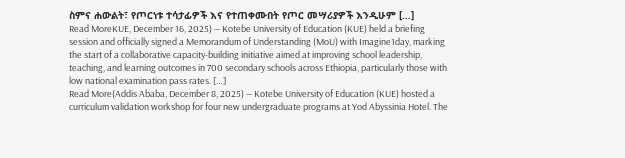ስምና ሐውልት፣ የጦርነቱ ተሳታፊዎች እና የተጠቀሙበት የጦር መሣሪያዎች እንዲሁም […]
Read MoreKUE, December 16, 2025) — Kotebe University of Education (KUE) held a briefing session and officially signed a Memorandum of Understanding (MoU) with Imagine1day, marking the start of a collaborative capacity-building initiative aimed at improving school leadership, teaching, and learning outcomes in 700 secondary schools across Ethiopia, particularly those with low national examination pass rates. […]
Read More(Addis Ababa, December 8, 2025) — Kotebe University of Education (KUE) hosted a curriculum validation workshop for four new undergraduate programs at Yod Abyssinia Hotel. The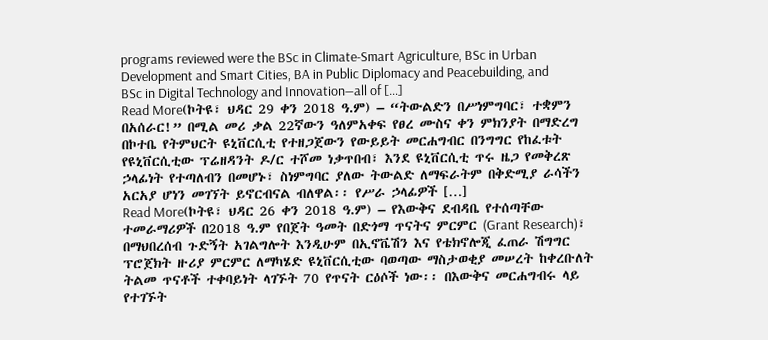programs reviewed were the BSc in Climate-Smart Agriculture, BSc in Urban Development and Smart Cities, BA in Public Diplomacy and Peacebuilding, and BSc in Digital Technology and Innovation—all of […]
Read More(ኮትዩ፣ ህዳር 29 ቀን 2018 ዓ.ም) – “ትውልድን በሥነምግባር፣ ተቋምን በአሰራር!” በሚል መሪ ቃል 22ኛውን ዓለምአቀፍ የፀረ ሙስና ቀን ምክንያት በማድረግ በኮተቤ የትምህርት ዩኒቨርሲቲ የተዘጋጀውን የውይይት መርሐግብር በንግግር የከፈቱት የዩኒቨርሲቲው ፕሬዘዳንት ዶ/ር ተሾመ ነቃጥበብ፣ እንደ ዩኒቨርሲቲ ጥሩ ዜጋ የመቅረጽ ኃላፊነት የተጣለብን በመሆኑ፣ ስነምግባር ያለው ትውልድ ለማፍራትም በቅድሚያ ራሳችን አርአያ ሆነን መገኘት ይኖርብናል ብለዋል፡፡ የሥራ ኃላፊዎች […]
Read More(ኮትዩ፣ ህዳር 26 ቀን 2018 ዓ.ም) – የእውቅና ደብዳቤ የተሰጣቸው ተመራማሪዎች በ2018 ዓ.ም የበጀት ዓመት በድጎማ ጥናትና ምርምር (Grant Research)፣ በማህበረሰብ ጉድኝት አገልግሎት እንዲሁም በኢኖቬሽን እና የቴክኖሎጂ ፈጠራ ሽግግር ፕሮጀክት ዙሪያ ምርምር ለማካሄድ ዩኒቨርሲቲው ባወጣው ማስታወቂያ መሠረት ከቀረቡለት ትልመ ጥናቶች ተቀባይነት ላገኙት 70 የጥናት ርዕሶች ነው፡፡ በእውቅና መርሐግብሩ ላይ የተገኙት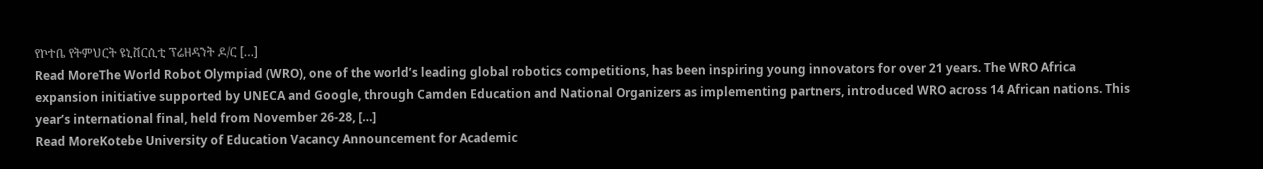የኮተቤ የትምህርት ዩኒቨርሲቲ ፕሬዘዳንት ዶ/ር […]
Read MoreThe World Robot Olympiad (WRO), one of the world’s leading global robotics competitions, has been inspiring young innovators for over 21 years. The WRO Africa expansion initiative supported by UNECA and Google, through Camden Education and National Organizers as implementing partners, introduced WRO across 14 African nations. This year’s international final, held from November 26-28, […]
Read MoreKotebe University of Education Vacancy Announcement for Academic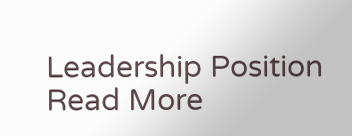Leadership Position
Read More